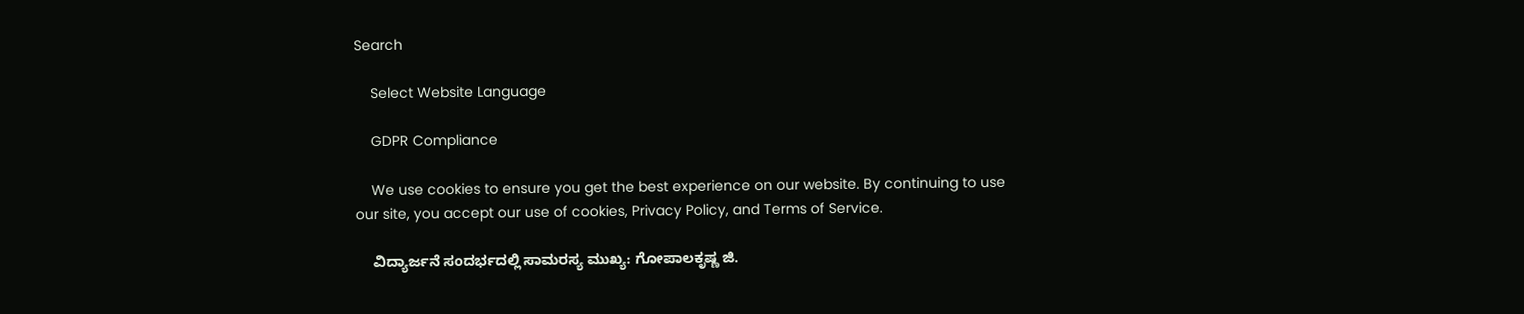Search

    Select Website Language

    GDPR Compliance

    We use cookies to ensure you get the best experience on our website. By continuing to use our site, you accept our use of cookies, Privacy Policy, and Terms of Service.

    ವಿದ್ಯಾರ್ಜನೆ ಸಂದರ್ಭದಲ್ಲಿ ಸಾಮರಸ್ಯ ಮುಖ್ಯ: ಗೋಪಾಲಕೃಷ್ಣ ಜಿ.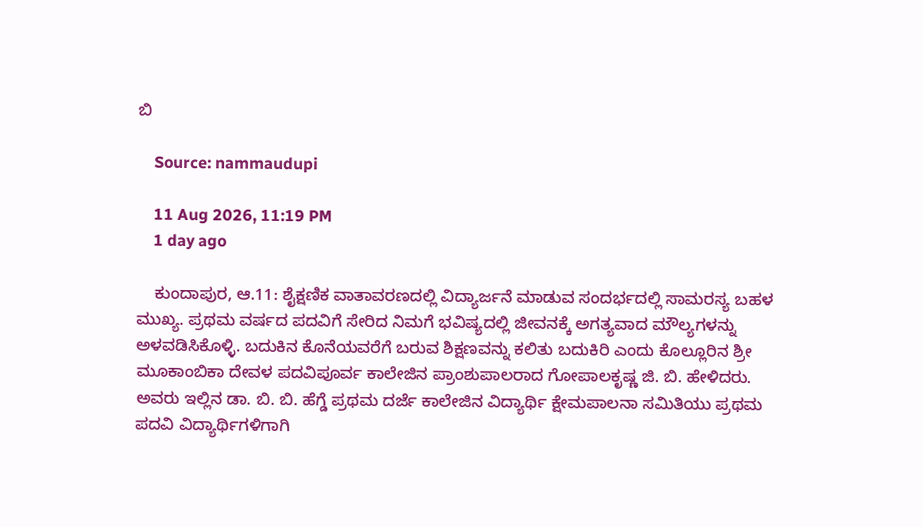ಬಿ

    Source: nammaudupi

    11 Aug 2026, 11:19 PM
    1 day ago

    ಕುಂದಾಪುರ, ಆ.11: ಶೈಕ್ಷಣಿಕ ವಾತಾವರಣದಲ್ಲಿ ವಿದ್ಯಾರ್ಜನೆ ಮಾಡುವ ಸಂದರ್ಭದಲ್ಲಿ ಸಾಮರಸ್ಯ ಬಹಳ ಮುಖ್ಯ. ಪ್ರಥಮ ವರ್ಷದ ಪದವಿಗೆ ಸೇರಿದ ನಿಮಗೆ ಭವಿಷ್ಯದಲ್ಲಿ ಜೀವನಕ್ಕೆ ಅಗತ್ಯವಾದ ಮೌಲ್ಯಗಳನ್ನು ಅಳವಡಿಸಿಕೊಳ್ಳಿ. ಬದುಕಿನ ಕೊನೆಯವರೆಗೆ ಬರುವ ಶಿಕ್ಷಣವನ್ನು ಕಲಿತು ಬದುಕಿರಿ ಎಂದು ಕೊಲ್ಲೂರಿನ ಶ್ರೀ ಮೂಕಾಂಬಿಕಾ ದೇವಳ ಪದವಿಪೂರ್ವ ಕಾಲೇಜಿನ ಪ್ರಾಂಶುಪಾಲರಾದ ಗೋಪಾಲಕೃಷ್ಣ ಜಿ. ಬಿ. ಹೇಳಿದರು. ಅವರು ಇಲ್ಲಿನ ಡಾ. ಬಿ. ಬಿ. ಹೆಗ್ಡೆ ಪ್ರಥಮ ದರ್ಜೆ ಕಾಲೇಜಿನ ವಿದ್ಯಾರ್ಥಿ ಕ್ಷೇಮಪಾಲನಾ ಸಮಿತಿಯು ಪ್ರಥಮ ಪದವಿ ವಿದ್ಯಾರ್ಥಿಗಳಿಗಾಗಿ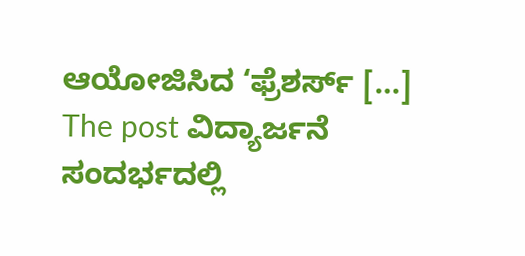ಆಯೋಜಿಸಿದ ‘ಫ್ರೆಶರ್ಸ್ […] The post ವಿದ್ಯಾರ್ಜನೆ ಸಂದರ್ಭದಲ್ಲಿ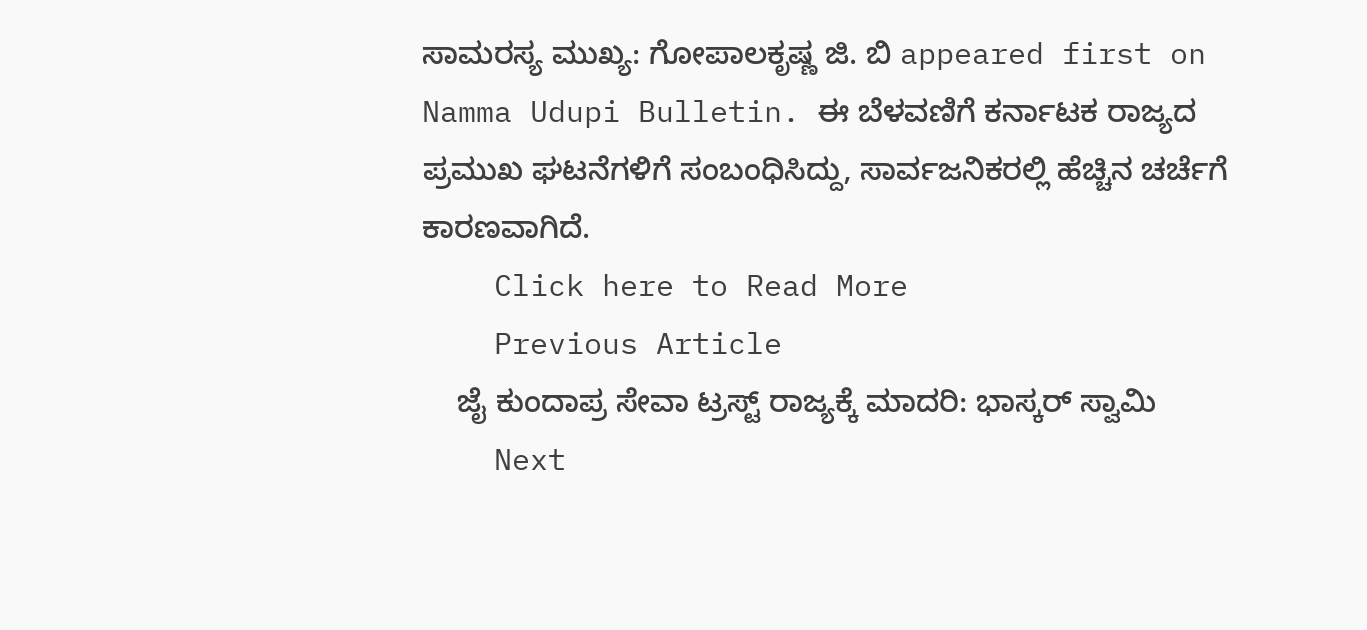ಸಾಮರಸ್ಯ ಮುಖ್ಯ: ಗೋಪಾಲಕೃಷ್ಣ ಜಿ. ಬಿ appeared first on Namma Udupi Bulletin. ಈ ಬೆಳವಣಿಗೆ ಕರ್ನಾಟಕ ರಾಜ್ಯದ ಪ್ರಮುಖ ಘಟನೆಗಳಿಗೆ ಸಂಬಂಧಿಸಿದ್ದು, ಸಾರ್ವಜನಿಕರಲ್ಲಿ ಹೆಚ್ಚಿನ ಚರ್ಚೆಗೆ ಕಾರಣವಾಗಿದೆ.
    Click here to Read More
    Previous Article
    ಜೈ ಕುಂದಾಪ್ರ ಸೇವಾ ಟ್ರಸ್ಟ್ ರಾಜ್ಯಕ್ಕೆ ಮಾದರಿ: ಭಾಸ್ಕರ್ ಸ್ವಾಮಿ
    Next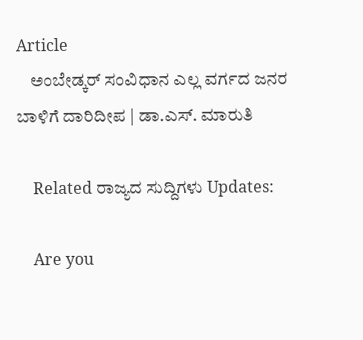Article
    ಅಂಬೇಡ್ಕರ್ ಸಂವಿಧಾನ ಎಲ್ಲ ವರ್ಗದ ಜನರ ಬಾಳಿಗೆ ದಾರಿದೀಪ | ಡಾ.ಎಸ್. ಮಾರುತಿ

    Related ರಾಜ್ಯದ ಸುದ್ದಿಗಳು Updates:

    Are you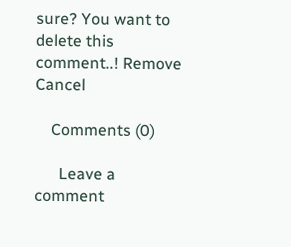sure? You want to delete this comment..! Remove Cancel

    Comments (0)

      Leave a comment